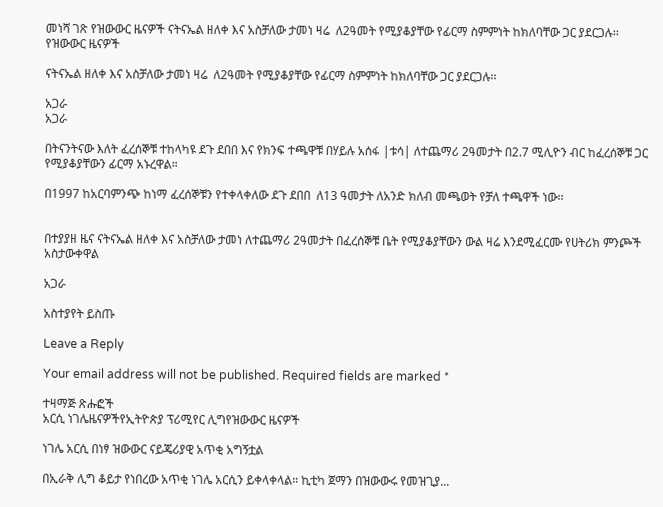መነሻ ገጽ የዝውውር ዜናዎች ናትናኤል ዘለቀ እና አስቻለው ታመነ ዛሬ  ለ2ዓመት የሚያቆያቸው የፊርማ ስምምነት ከክለባቸው ጋር ያደርጋሉ፡፡
የዝውውር ዜናዎች

ናትናኤል ዘለቀ እና አስቻለው ታመነ ዛሬ  ለ2ዓመት የሚያቆያቸው የፊርማ ስምምነት ከክለባቸው ጋር ያደርጋሉ፡፡

አጋራ
አጋራ

በትናንትናው እለት ፈረሰኞቹ ተከላካዩ ደጉ ደበበ እና የክንፍ ተጫዋቹ በሃይሉ አሰፋ |ቱሳ| ለተጨማሪ 2ዓመታት በ2.7 ሚሊዮን ብር ከፈረሰኞቹ ጋር የሚያቆያቸውን ፊርማ አኑረዋል።

በ1997 ከአርባምንጭ ከነማ ፈረሰኞቹን የተቀላቀለው ደጉ ደበበ  ለ13 ዓመታት ለአንድ ክለብ መጫወት የቻለ ተጫዋች ነው፡፡


በተያያዘ ዜና ናትናኤል ዘለቀ እና አስቻለው ታመነ ለተጨማሪ 2ዓመታት በፈረሰኞቹ ቤት የሚያቆያቸውን ውል ዛሬ እንደሚፈርሙ የሀትሪክ ምንጮች አስታውቀዋል

አጋራ

አስተያየት ይስጡ

Leave a Reply

Your email address will not be published. Required fields are marked *

ተዛማጅ ጽሑፎች
አርሲ ነገሌዜናዎችየኢትዮጵያ ፕሪሚየር ሊግየዝውውር ዜናዎች

ነገሌ አርሲ በነፃ ዝውውር ናይጄሪያዊ አጥቂ አግኝቷል

በኢራቅ ሊግ ቆይታ የነበረው አጥቂ ነገሌ አርሲን ይቀላቀላል። ኪቲካ ጀማን በዝውውሩ የመዝጊያ...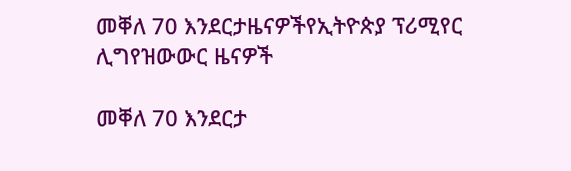መቐለ 70 እንደርታዜናዎችየኢትዮጵያ ፕሪሚየር ሊግየዝውውር ዜናዎች

መቐለ 70 እንደርታ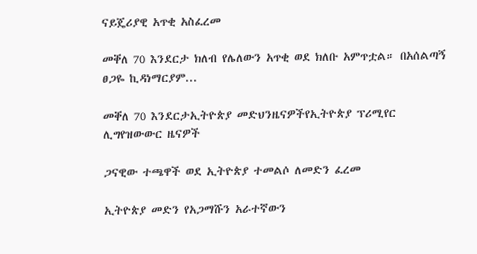ናይጄሪያዊ አጥቂ አስፈረመ

መቐለ 70 እንደርታ ክለብ የሌለውን አጥቂ ወደ ክለቡ አምጥቷል። በአሰልጣኝ ፀጋዬ ኪዳነማርያም...

መቐለ 70 እንደርታኢትዮጵያ መድህንዜናዎችየኢትዮጵያ ፕሪሚየር ሊግየዝውውር ዜናዎች

ጋናዊው ተጫዋች ወደ ኢትዮጵያ ተመልሶ ለመድን ፈረመ

ኢትዮጵያ መድን የአጋማሹን አራተኛውን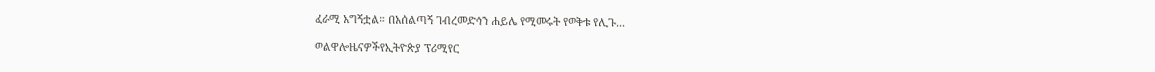ፈራሚ አግኝቷል። በአሰልጣኝ ገብረመድኅን ሐይሌ የሚመሩት የወቅቱ የሊጉ...

ወልዋሎዜናዎችየኢትዮጵያ ፕሪሚየር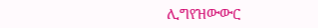ሊግየዝውውር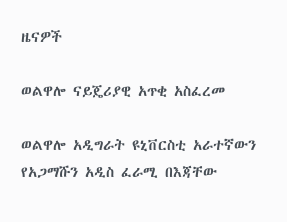ዜናዎች

ወልዋሎ ናይጄሪያዊ አጥቂ አስፈረመ

ወልዋሎ አዲግራት ዩኒቨርስቲ አራተኛውን የአጋማሹን አዲስ ፈራሚ በእጃቸው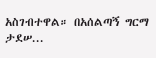አስገብተዋል። በአሰልጣኝ ግርማ ታደሠ...